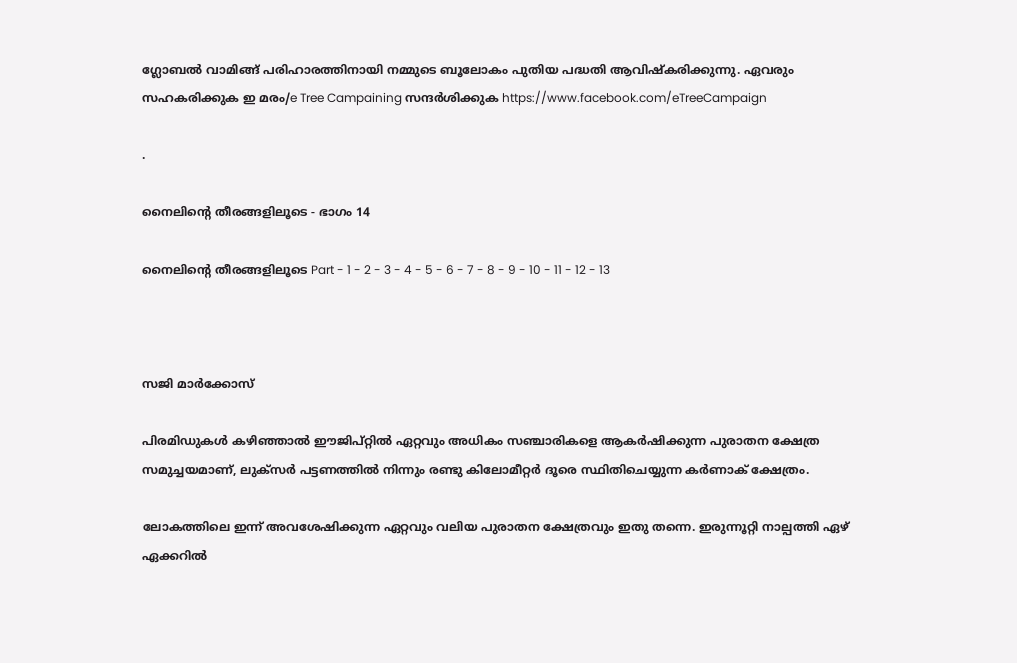ഗ്ലോബൽ വാമിങ്ങ് പരിഹാരത്തിനായി നമ്മുടെ ബൂലോകം പുതിയ പദ്ധതി ആവിഷ്കരിക്കുന്നു. ഏവരും സഹകരിക്കുക ഇ മരം/e Tree Campaining സന്ദർശിക്കുക https://www.facebook.com/eTreeCampaign

.

നൈലിന്റെ തീരങ്ങളിലൂടെ - ഭാഗം 14

നൈലിന്റെ തീരങ്ങളിലൂടെ Part - 1 - 2 - 3 - 4 - 5 - 6 - 7 - 8 - 9 - 10 - 11 - 12 - 13



സജി മാര്‍ക്കോസ്

പിരമിഡുകള്‍ കഴിഞ്ഞാല്‍ ഈജിപ്റ്റില്‍ ഏറ്റവും അധികം സഞ്ചാരികളെ ആകര്‍ഷിക്കുന്ന പുരാതന ക്ഷേത്ര സമുച്ചയമാണ്, ലുക്സര്‍ പട്ടണത്തില്‍ നിന്നും രണ്ടു കിലോമീറ്റര്‍ ദൂരെ സ്ഥിതിചെയ്യുന്ന കര്‍ണാക് ക്ഷേത്രം.

ലോകത്തിലെ ഇന്ന് അവശേഷിക്കുന്ന ഏറ്റവും വലിയ പുരാതന ക്ഷേത്രവും ഇതു തന്നെ. ഇരുന്നൂറ്റി നാല്പത്തി ഏഴ് ഏക്കറില്‍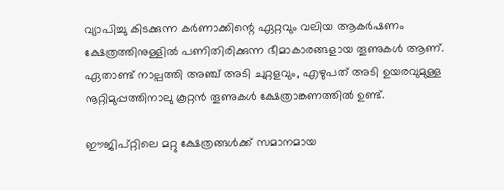വ്യാപിച്ചു കിടക്കുന്ന കര്‍ണാക്കിന്റെ ഏറ്റവും വലിയ ആകര്‍ഷണം ക്ഷേത്രത്തിനുള്ളില്‍ പണിതിരിക്കുന്ന ഭീമാകാരങ്ങളായ തൂണുകള്‍ ആണ്. ഏതാണ്ട് നാല്പത്തി അഞ്ച് അടി ചുറ്റളവും, എഴുപത് അടി ഉയരവുമുള്ള നൂറ്റിമുപ്പത്തിനാലു കൂറ്റന്‍ തൂണുകള്‍ ക്ഷേത്രാങ്കണത്തില്‍ ഉണ്ട്.

ഈജിപ്റ്റിലെ മറ്റു ക്ഷേത്രങ്ങള്‍ക്ക് സമാനമായ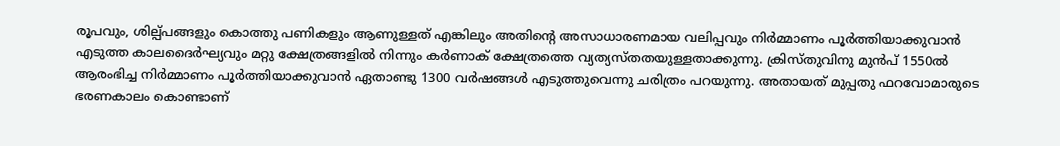രൂപവും, ശില്പ്പങ്ങളും കൊത്തു പണികളും ആണുള്ളത് എങ്കിലും അതിന്റെ അസാധാരണമായ വലിപ്പവും നിര്‍മ്മാണം പൂര്‍ത്തിയാക്കുവാന്‍ എടുത്ത കാലദൈര്‍ഘ്യവും മറ്റു ക്ഷേത്രങ്ങളില്‍ നിന്നും കര്‍ണാക് ക്ഷേത്രത്തെ വ്യത്യസ്തതയുള്ളതാക്കുന്നു. ക്രിസ്തുവിനു മുന്‍പ് 1550ല്‍ ആരംഭിച്ച നിര്‍മ്മാണം പൂര്‍ത്തിയാക്കുവാന്‍ ഏതാണ്ടു 1300 വര്‍ഷങ്ങള്‍ എടുത്തുവെന്നു ചരിത്രം പറയുന്നു. അതായത് മുപ്പതു ഫറവോമാരുടെ ഭരണകാലം കൊണ്ടാണ്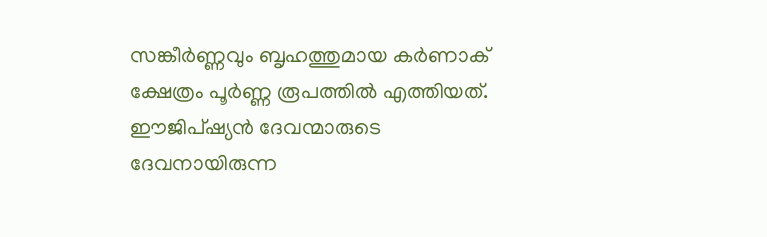സങ്കീര്‍ണ്ണവും ബൃഹത്തുമായ കര്‍ണാക് ക്ഷേത്രം പൂര്‍ണ്ണ രൂപത്തില്‍ എത്തിയത്.
ഈജിപ്ഷ്യന്‍ ദേവന്മാരുടെ ദേവനായിരുന്ന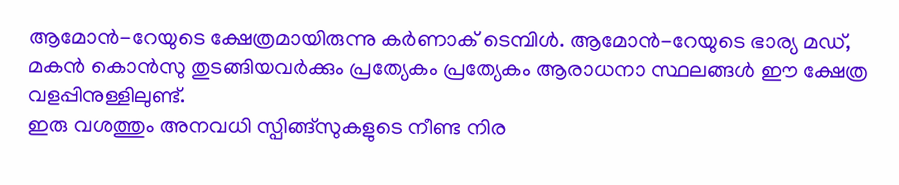ആമോന്‍-റേയുടെ ക്ഷേത്രമായിരുന്നു കര്‍ണാക് ടെമ്പിള്‍. ആമോന്‍‌‌-റേയുടെ ഭാര്യ മഡ്, മകന്‍ കൊന്‍സു തുടങ്ങിയവര്‍ക്കും പ്രത്യേകം പ്രത്യേകം ആരാധനാ സ്ഥലങ്ങള്‍ ഈ ക്ഷേത്ര വളപ്പിനുള്ളിലുണ്ട്.
ഇരു വശത്തും അനവധി സ്പിങ്ങ്സുകളുടെ നീണ്ട നിര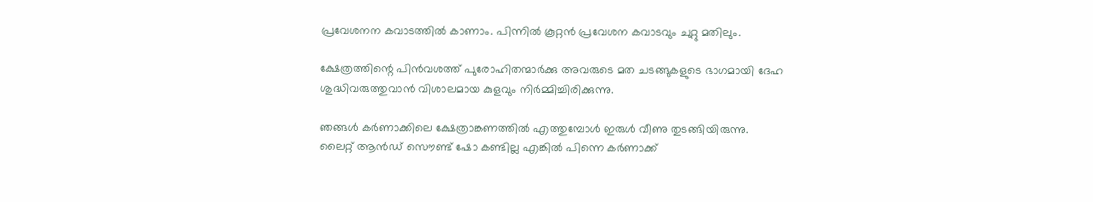പ്രവേശനന കവാടത്തില്‍ കാണാം. പിന്നില്‍ കൂറ്റന്‍ പ്രവേശന കവാടവും ചുറ്റു മതിലും.

ക്ഷേത്രത്തിന്റെ പിന്‍വശത്ത് പുരോഹിതന്മാര്‍ക്കു അവരുടെ മത ചടങ്ങുകളുടെ ഭാഗമായി ദേഹ ശുദ്ധിവരുത്തുവാന്‍ വിശാലമായ കുളവും നിര്‍മ്മിച്ചിരിക്കുന്നു.

ഞങ്ങള്‍ കര്‍ണാക്കിലെ ക്ഷേത്രാങ്കണത്തില്‍ എത്തുമ്പോള്‍ ഇരുള്‍ വീണു തുടങ്ങിയിരുന്നു. ലൈറ്റ് ആന്‍ഡ് സൌണ്ട് ഷോ കണ്ടില്ല എങ്കില്‍ പിന്നെ കര്‍ണാക്ക്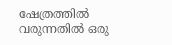ഷേത്രത്തില്‍ വരുന്നതില്‍ ഒരു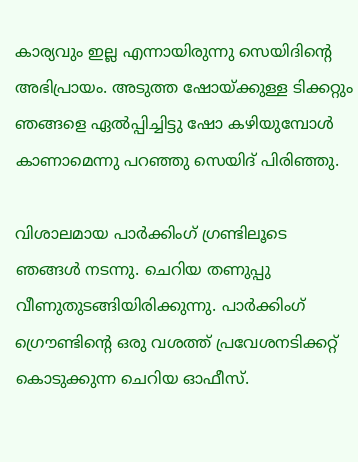കാര്യവും ഇല്ല എന്നായിരുന്നു സെയിദിന്റെ അഭിപ്രായം. അടുത്ത ഷോയ്ക്കുള്ള ടിക്കറ്റും ഞങ്ങളെ ഏല്‍പ്പിച്ചിട്ടു ഷോ കഴിയുമ്പോള്‍ കാണാമെന്നു പറഞ്ഞു സെയിദ് പിരിഞ്ഞു.

വിശാലമായ പാര്‍ക്കിംഗ് ഗ്രണ്ടിലൂടെ ഞങ്ങള്‍ നടന്നു. ചെറിയ തണുപ്പു വീണുതുടങ്ങിയിരിക്കുന്നു. പാര്‍ക്കിംഗ് ഗ്രൌണ്ടിന്റെ ഒരു വശത്ത് പ്രവേശനടിക്കറ്റ് കൊടുക്കുന്ന ചെറിയ ഓഫീസ്.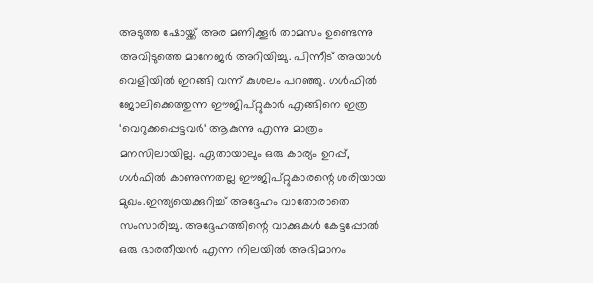അടുത്ത ഷോയ്ക്ക് അര മണിക്കൂര്‍ താമസം ഉണ്ടെന്നു അവിടുത്തെ മാനേജര്‍ അറിയിച്ചു. പിന്നീട് അയാള്‍ വെളിയില്‍ ഇറങ്ങി വന്ന് കുശലം പറഞ്ഞു. ഗള്‍ഫില്‍ ജോലിക്കെത്തുന്ന ഈജിപ്റ്റുകാര്‍ എങ്ങിനെ ഇത്ര ‘വെറുക്കപ്പെട്ടവര്‍‘ ആകുന്നു എന്നു മാത്രം മനസിലായില്ല. ഏതായാലും ഒരു കാര്യം ഉറപ്പ്, ഗള്‍ഫില്‍ കാണുന്നതല്ല ഈജിപ്റ്റുകാരന്റെ ശരിയായ മുഖം.ഇന്ത്യയെക്കുറിച്ച് അദ്ദേഹം വാതോരാതെ സംസാരിച്ചു. അദ്ദേഹത്തിന്റെ വാക്കുകള്‍ കേട്ടപ്പോല്‍ ഒരു ഭാരതീയന്‍ എന്ന നിലയില്‍ അഭിമാനം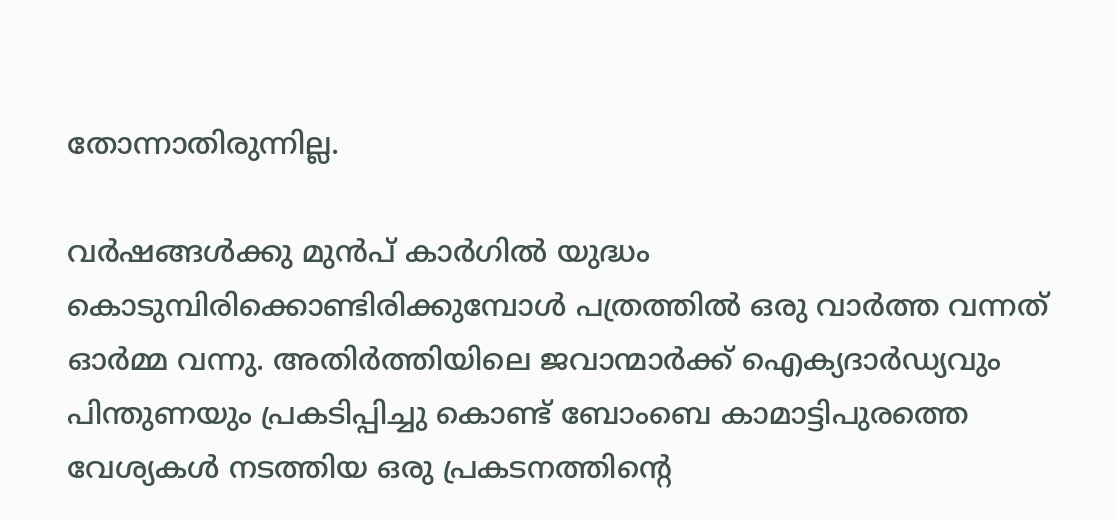തോന്നാതിരുന്നില്ല.

വര്‍ഷങ്ങള്‍ക്കു മുന്‍പ് കാര്‍ഗില്‍ യുദ്ധം കൊടുമ്പിരിക്കൊണ്ടിരിക്കുമ്പോള്‍ പത്രത്തില്‍ ഒരു വാര്‍ത്ത വന്നത് ഓര്‍മ്മ വന്നു. അതിര്‍ത്തിയിലെ ജവാന്മാര്‍ക്ക് ഐക്യദാര്‍ഡ്യവും പിന്തുണയും പ്രകടിപ്പിച്ചു കൊണ്ട് ബോംബെ കാമാട്ടിപുരത്തെ വേശ്യകള്‍ നടത്തിയ ഒരു പ്രകടനത്തിന്റെ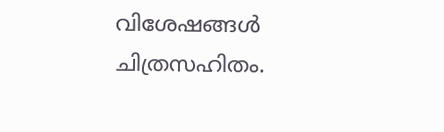വിശേഷങ്ങള്‍ ചിത്രസഹിതം.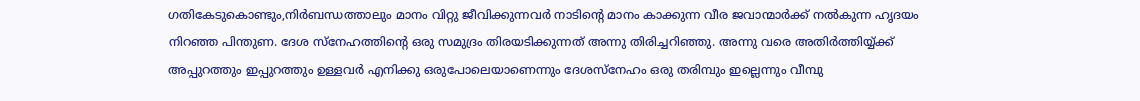ഗതികേടുകൊണ്ടും,നിര്‍ബന്ധത്താലും മാനം വിറ്റു ജീവിക്കുന്നവര്‍ നാടിന്റെ മാനം കാക്കുന്ന വീര ജവാന്മാര്‍ക്ക് നല്‍കുന്ന ഹൃദയം നിറഞ്ഞ പിന്തുണ. ദേശ സ്നേഹത്തിന്റെ ഒരു സമുദ്രം തിരയടിക്കുന്നത് അന്നു തിരിച്ചറിഞ്ഞു. അന്നു വരെ അതിര്‍ത്തിയ്യ്ക്ക് അപ്പുറത്തും ഇപ്പുറത്തും ഉള്ളവര്‍ എനിക്കു ഒരുപോലെയാണെന്നും ദേശസ്നേഹം ഒരു തരിമ്പും ഇല്ലെന്നും വീമ്പു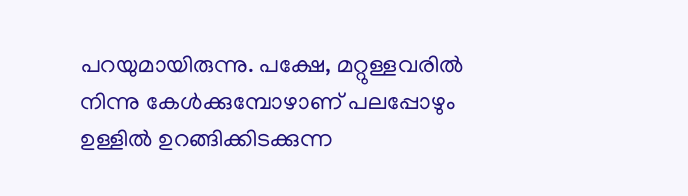പറയുമായിരുന്നു. പക്ഷേ, മറ്റുള്ളവരില്‍ നിന്നു കേള്‍ക്കുമ്പോഴാണ് പലപ്പോഴും ഉള്ളില്‍ ഉറങ്ങിക്കിടക്കുന്ന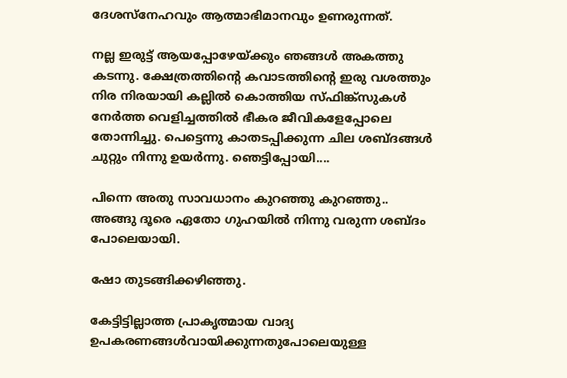ദേശസ്നേഹവും ആത്മാഭിമാനവും ഉണരുന്നത്.

നല്ല ഇരുട്ട് ആയപ്പോഴേയ്ക്കും ഞങ്ങള്‍ അകത്തു കടന്നു. ക്ഷേത്രത്തിന്റെ കവാടത്തിന്റെ ഇരു വശത്തും നിര നിരയായി കല്ലില്‍ കൊത്തിയ സ്ഫിങ്ക്സുകള്‍ നേര്‍ത്ത വെളിച്ചത്തില്‍ ഭീകര ജീവികളേപ്പോലെ തോന്നിച്ചു. പെട്ടെന്നു കാതടപ്പിക്കുന്ന ചില ശബ്ദങ്ങള്‍ ചുറ്റും നിന്നു ഉയര്‍ന്നു. ഞെട്ടിപ്പോയി....

പിന്നെ അതു സാവധാനം കുറഞ്ഞു കുറഞ്ഞു.. അങ്ങു ദൂരെ ഏതോ ഗുഹയില്‍ നിന്നു വരുന്ന ശബ്ദം പോലെയായി.

ഷോ തുടങ്ങിക്കഴിഞ്ഞു.

കേട്ടിട്ടില്ലാത്ത പ്രാകൃത്മായ വാദ്യ ഉപകരണങ്ങള്‍വായിക്കുന്നതുപോലെയുള്ള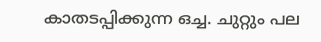കാതടപ്പിക്കുന്ന ഒച്ച. ചുറ്റും പല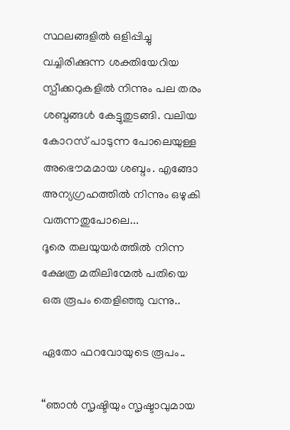സ്ഥലങ്ങളില്‍ ഒളിപ്പിച്ചു വച്ചിരിക്കുന്ന ശക്തിയേറിയ സ്പീക്കറുകളില്‍ നിന്നും പല തരം ശബ്ദങ്ങള്‍ കേട്ടുതുടങ്ങി. വലിയ കോറസ് പാടുന്ന പോലെയുള്ള അഭൌമമായ ശബ്ദം. എങ്ങോ അന്യഗ്രഹത്തില്‍ നിന്നും ഒഴുകി വരുന്നതുപോലെ...
ദൂരെ തലയുയര്‍ത്തില്‍ നിന്ന ക്ഷേത്ര മതിലിന്മേല്‍ പതിയെ ഒരു രൂപം തെളിഞ്ഞു വന്നു..

ഏതോ ഫറവോയുടെ രൂപം..

“ഞാന്‍ സൃഷ്ടിയും സൃഷ്ടാവുമായ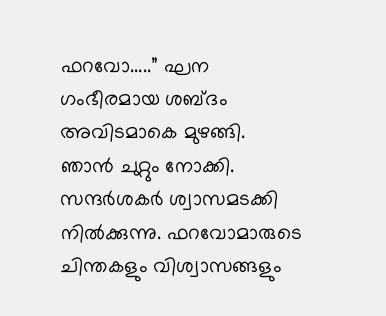ഫറവോ.....” ഘന ഗംഭീരമായ ശബ്ദം അവിടമാകെ മുഴങ്ങി. ഞാന്‍ ചുറ്റും നോക്കി. സന്ദര്‍ശകര്‍ ശ്വാസമടക്കി നില്‍ക്കുന്നു. ഫറവോമാരുടെ ചിന്തകളും വിശ്വാസങ്ങളും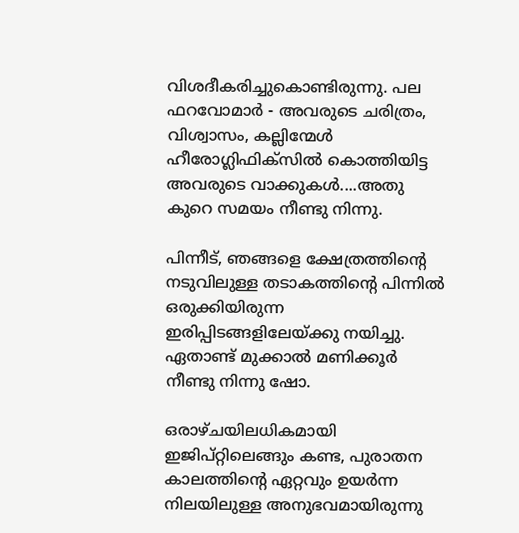വിശദീകരിച്ചുകൊണ്ടിരുന്നു. പല ഫറവോമാര്‍ - അവരുടെ ചരിത്രം, വിശ്വാസം, കല്ലിന്മേള്‍ ഹീരോഗ്ലിഫിക്സില്‍ കൊത്തിയിട്ട അവരുടെ വാക്കുകള്‍....അതു കുറെ സമയം നീണ്ടു നിന്നു.

പിന്നീട്, ഞങ്ങളെ ക്ഷേത്രത്തിന്റെ നടുവിലുള്ള തടാകത്തിന്റെ പിന്നില്‍ ഒരുക്കിയിരുന്ന ഇരിപ്പിടങ്ങളിലേയ്ക്കു നയിച്ചു. ഏതാണ്ട് മുക്കാല്‍ മണിക്കൂര്‍ നീണ്ടു നിന്നു ഷോ.

ഒരാഴ്ചയിലധികമായി ഇജിപ്റ്റിലെങ്ങും കണ്ട, പുരാതന കാലത്തിന്റെ ഏറ്റവും ഉയര്‍ന്ന നിലയിലുള്ള അനുഭവമായിരുന്നു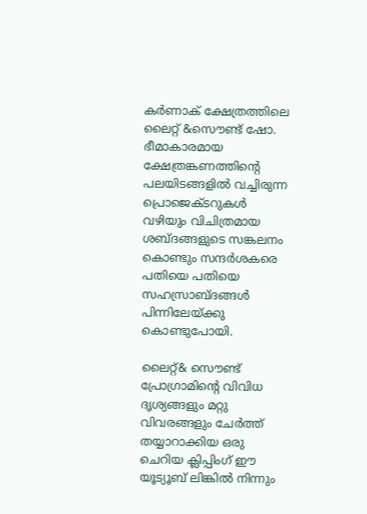കര്‍ണാക് ക്ഷേത്രത്തിലെ ലൈറ്റ് &സൌണ്ട് ഷോ.
ഭീമാകാരമായ ക്ഷേത്രങ്കണത്തിന്റെ പലയിടങ്ങളില്‍ വച്ചിരുന്ന പ്രൊജെക്ടറുകള്‍ വഴിയും വിചിത്രമായ ശബ്ദങ്ങളുടെ സങ്കലനം കൊണ്ടും സന്ദര്‍ശകരെ പതിയെ പതിയെ സഹസ്രാബ്ദങ്ങള്‍ പിന്നിലേയ്ക്കു കൊണ്ടുപോയി.

ലൈറ്റ്& സൌണ്ട് പ്രോഗ്രാമിന്റെ വിവിധ ദൃശ്യങ്ങളും മറ്റു വിവരങ്ങളും ചേര്‍ത്ത് തയ്യാറാക്കിയ ഒരു ചെറിയ ക്ലിപ്പിം‌ഗ് ഈ യൂട്യൂബ് ലിങ്കില്‍ നിന്നും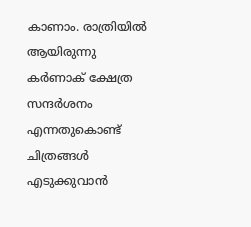കാണാം. രാത്രിയില്‍ ആയിരുന്നു കര്‍ണാക് ക്ഷേത്ര സന്ദര്‍ശനം എന്നതുകൊണ്ട് ചിത്രങ്ങള്‍ എടുക്കുവാന്‍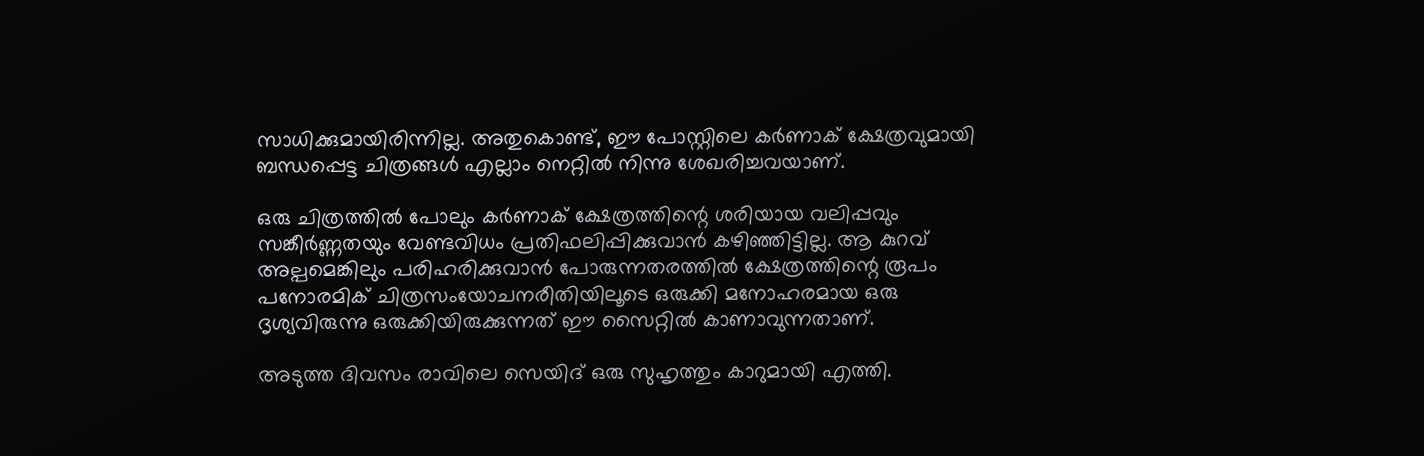സാധിക്കുമായിരിന്നില്ല. അതുകൊണ്ട്, ഈ പോസ്റ്റിലെ കര്‍ണാക് ക്ഷേത്രവുമായി ബന്ധപ്പെട്ട ചിത്രങ്ങള്‍ എല്ലാം നെറ്റില്‍ നിന്നു ശേഖരിച്ചവയാണ്.

ഒരു ചിത്രത്തില്‍ പോലും കര്‍ണാക് ക്ഷേത്രത്തിന്റെ ശരിയായ വലിപ്പവും സങ്കീര്‍ണ്ണതയും വേണ്ടവിധം പ്രതിഫലിപ്പിക്കുവാന്‍ കഴിഞ്ഞിട്ടില്ല. ആ കുറവ് അല്പമെങ്കിലും പരിഹരിക്കുവാന്‍ പോരുന്നതരത്തില്‍ ക്ഷേത്രത്തിന്റെ രൂപം പനോരമിക് ചിത്രസംയോചനരീതിയിലൂടെ ഒരുക്കി മനോഹരമായ ഒരു ദൃശ്യവിരുന്നു ഒരുക്കിയിരുക്കുന്നത് ഈ സൈറ്റില്‍ കാണാവുന്നതാണ്.

അടുത്ത ദിവസം രാവിലെ സെയിദ് ഒരു സുഹൃത്തും കാറുമായി എത്തി.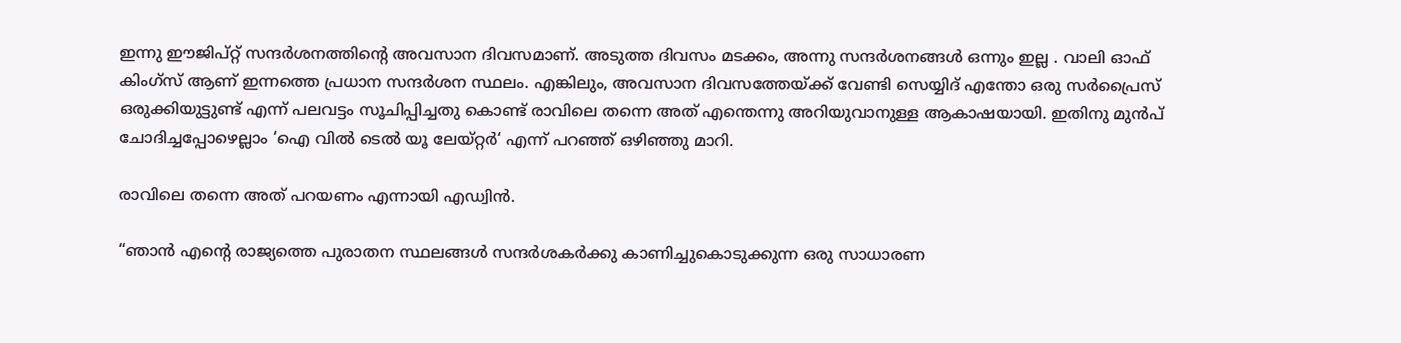ഇന്നു ഈജിപ്റ്റ് സന്ദര്‍ശനത്തിന്റെ അവസാന ദിവസമാണ്. അടുത്ത ദിവസം മടക്കം, അന്നു സന്ദര്‍ശനങ്ങള്‍ ഒന്നും ഇല്ല . വാലി ഓഫ് കിം‌ഗ്സ് ആണ് ഇന്നത്തെ പ്രധാന സന്ദര്‍ശന സ്ഥലം. എങ്കിലും, അവസാന ദിവസത്തേയ്ക്ക് വേണ്ടി സെയ്യിദ് എന്തോ ഒരു സര്‍പ്രൈസ് ഒരുക്കിയുട്ടുണ്ട് എന്ന് പലവട്ടം സൂചിപ്പിച്ചതു കൊണ്ട് രാവിലെ തന്നെ അത് എന്തെന്നു അറിയുവാനുള്ള ആകാഷയായി. ഇതിനു മുന്‍പ് ചോദിച്ചപ്പോഴെല്ലാം ‘ഐ വില്‍ ടെല്‍ യൂ ലേയ്റ്റര്‍‘ എന്ന് പറഞ്ഞ് ഒഴിഞ്ഞു മാറി.

രാവിലെ തന്നെ അത് പറയണം എന്നായി എഡ്വിന്‍.

“ഞാന്‍ എന്റെ രാജ്യത്തെ പുരാതന സ്ഥലങ്ങള്‍ സന്ദര്‍ശകര്‍ക്കു കാണിച്ചുകൊടുക്കുന്ന ഒരു സാധാരണ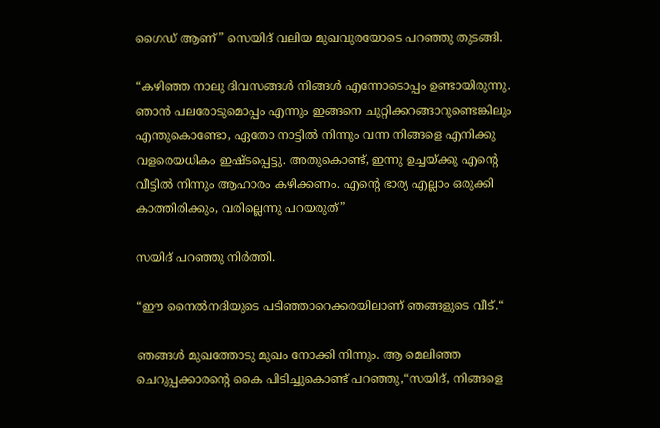ഗൈഡ് ആണ്” സെയിദ് വലിയ മുഖവുരയോടെ പറഞ്ഞു തുടങ്ങി.

“കഴിഞ്ഞ നാലു ദിവസങ്ങള്‍ നിങ്ങള്‍ എന്നോടൊപ്പം ഉണ്ടായിരുന്നു. ഞാന്‍ പലരോടുമൊപ്പം എന്നും ഇങ്ങനെ ചുറ്റിക്കറങ്ങാറുണ്ടെങ്കിലും എന്തുകൊണ്ടോ, ഏതോ നാട്ടില്‍ നിന്നും വന്ന നിങ്ങളെ എനിക്കു വളരെയധികം ഇഷ്ടപ്പെട്ടു. അതുകൊണ്ട്, ഇന്നു ഉച്ചയ്ക്കു എന്റെ വീട്ടില്‍ നിന്നും ആഹാരം കഴിക്കണം. എന്റെ ഭാര്യ എല്ലാം ഒരുക്കി കാത്തിരിക്കും, വരില്ലെന്നു പറയരുത്”

സയിദ് പറഞ്ഞു നിര്‍ത്തി.

“ഈ നൈല്‍നദിയുടെ പടിഞ്ഞാറെക്കരയിലാണ് ഞങ്ങളുടെ വീട്.“

ഞങ്ങള്‍ മുഖത്തോടു മുഖം നോക്കി നിന്നും. ആ മെലിഞ്ഞ ചെറുപ്പക്കാരന്റെ കൈ പിടിച്ചുകൊണ്ട് പറഞ്ഞു,“സയിദ്, നിങ്ങളെ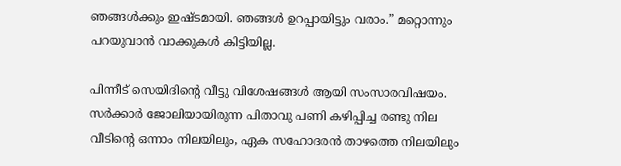ഞങ്ങള്‍ക്കും ഇഷ്ടമായി. ഞങ്ങള്‍ ഉറപ്പായിട്ടും വരാം.” മറ്റൊന്നും പറയുവാന്‍ വാക്കുകള്‍ കിട്ടിയില്ല.

പിന്നീട് സെയിദിന്റെ വീട്ടു വിശേഷങ്ങള്‍ ആയി സംസാരവിഷയം. സര്‍ക്കാര്‍ ജോലിയായിരുന്ന പിതാവു പണി കഴിപ്പിച്ച രണ്ടു നില വീടിന്റെ ഒന്നാം നിലയിലും, ഏക സഹോദരന്‍ താഴത്തെ നിലയിലും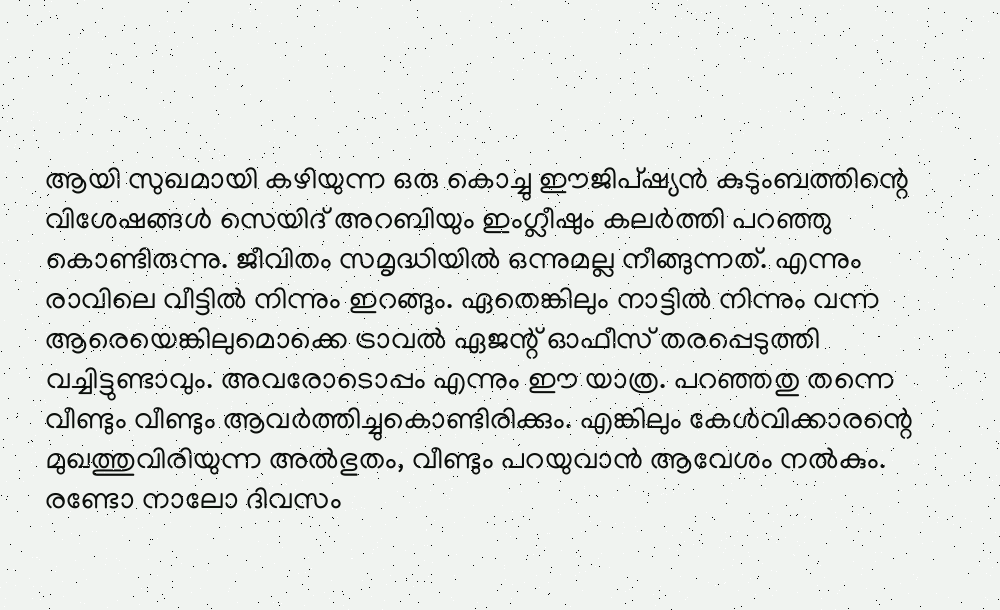ആയി സുഖമായി കഴിയുന്ന ഒരു കൊച്ചു ഈജിപ്ഷ്യന്‍ കുടുംബത്തിന്റെ വിശേഷങ്ങള്‍ സെയിദ് അറബിയും ഇംഗ്ലീഷും കലര്‍ത്തി പറഞ്ഞു കൊണ്ടിരുന്നു. ജീവിതം സമൃദ്ധിയില്‍ ഒന്നുമല്ല നീങ്ങുന്നത്. എന്നും രാവിലെ വീട്ടില്‍ നിന്നും ഇറങ്ങും. ഏതെങ്കിലും നാട്ടില്‍ നിന്നും വന്ന ആരെയെങ്കിലുമൊക്കെ ട്രാവല്‍ ഏജന്റ് ഓഫീസ് തരപ്പെടുത്തി വച്ചിട്ടുണ്ടാവും. അവരോടൊപ്പം എന്നും ഈ യാത്ര. പറഞ്ഞതു തന്നെ വീണ്ടും വീണ്ടും ആവര്‍ത്തിച്ചുകൊണ്ടിരിക്കും. എങ്കിലും കേള്‍വിക്കാരന്റെ മുഖത്തുവിരിയുന്ന അല്‍ഭുതം, വീണ്ടും പറയുവാന്‍ ആവേശം നല്‍കും. രണ്ടോ നാലോ ദിവസം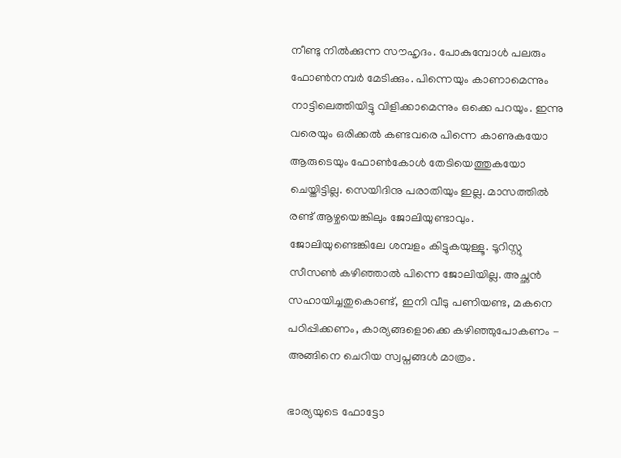നീണ്ടു നില്‍ക്കുന്ന സൗഹൃദം. പോകുമ്പോള്‍ പലരും ഫോണ്‍നമ്പര്‍ മേടിക്കും. പിന്നെയും കാണാമെന്നും നാട്ടിലെത്തിയിട്ടു വിളിക്കാമെന്നും ഒക്കെ പറയും. ഇന്നു വരെയും ഒരിക്കല്‍ കണ്ടവരെ പിന്നെ കാണുകയോ ആരുടെയും ഫോണ്‍കോള്‍ തേടിയെത്തുകയോ ചെയ്തിട്ടില്ല. സെയിദിനു പരാതിയും ഇല്ല. മാസത്തില്‍ രണ്ട് ആഴ്ചയെങ്കിലും ജോലിയുണ്ടാവും. ജോലിയുണ്ടെങ്കിലേ ശമ്പളം കിട്ടുകയുള്ളൂ. ടൂറിസ്റ്റു സീസണ്‍ കഴിഞ്ഞാല്‍ പിന്നെ ജോലിയില്ല. അച്ഛന്‍ സഹായിച്ചതുകൊണ്ട്, ഇനി വീടു പണിയണ്ട, മകനെ പഠിപ്പിക്കണം, കാര്യങ്ങളൊക്കെ കഴിഞ്ഞുപോകണം - അങ്ങിനെ ചെറിയ സ്വപ്നങ്ങള്‍ മാത്രം.

ഭാര്യയുടെ ഫോട്ടോ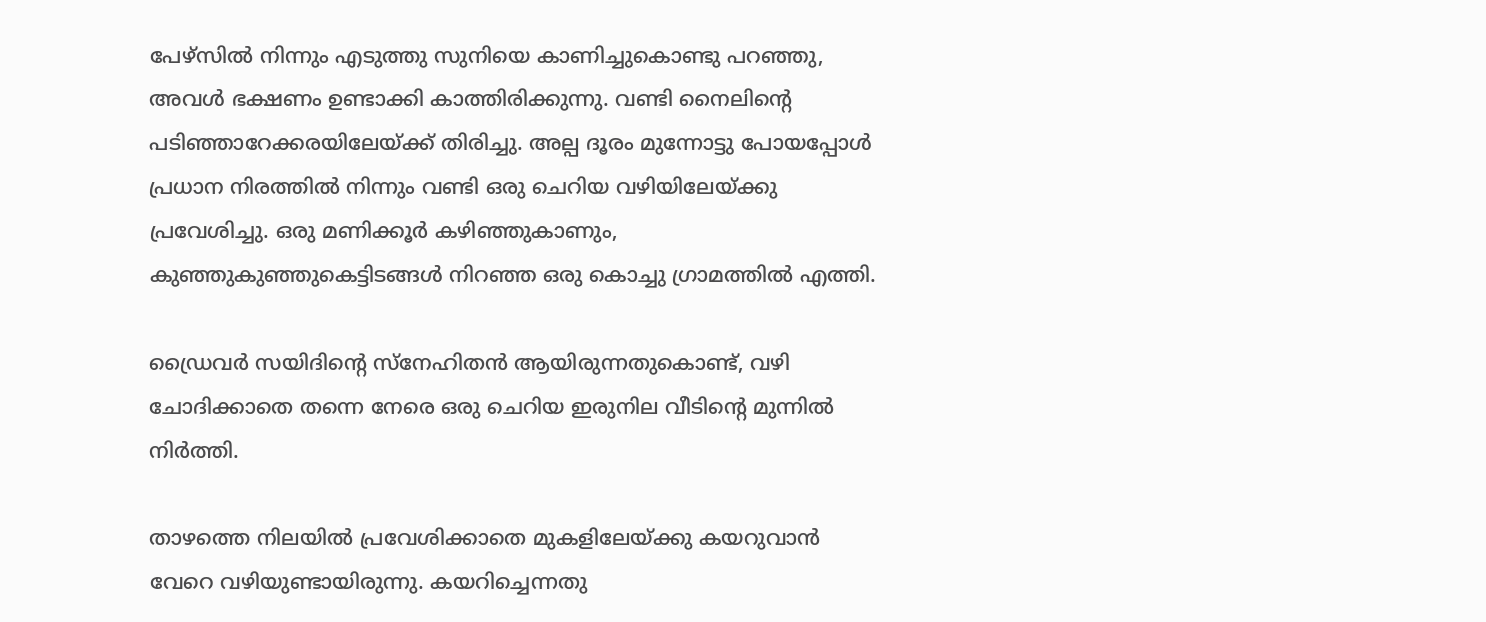പേഴ്സില്‍ നിന്നും എടുത്തു സുനിയെ കാണിച്ചുകൊണ്ടു പറഞ്ഞു, അവള്‍ ഭക്ഷണം ഉണ്ടാക്കി കാത്തിരിക്കുന്നു. വണ്ടി നൈലിന്റെ പടിഞ്ഞാറേക്കരയിലേയ്ക്ക് തിരിച്ചു. അല്പ ദൂരം മുന്നോട്ടു പോയപ്പോള്‍ പ്രധാന നിരത്തില്‍ നിന്നും വണ്ടി ഒരു ചെറിയ വഴിയിലേയ്ക്കു പ്രവേശിച്ചു. ഒരു മണിക്കൂര്‍ കഴിഞ്ഞുകാണും, കുഞ്ഞുകുഞ്ഞുകെട്ടിടങ്ങള്‍ നിറഞ്ഞ ഒരു കൊച്ചു ഗ്രാമത്തില്‍ എത്തി.

ഡ്രൈവര്‍ സയിദിന്റെ സ്നേഹിതന്‍ ആയിരുന്നതുകൊണ്ട്, വഴി ചോദിക്കാതെ തന്നെ നേരെ ഒരു ചെറിയ ഇരുനില വീടിന്റെ മുന്നില്‍ നിര്‍ത്തി.

താഴത്തെ നിലയില്‍ പ്രവേശിക്കാതെ മുകളിലേയ്ക്കു കയറുവാന്‍ വേറെ വഴിയുണ്ടായിരുന്നു. കയറിച്ചെന്നതു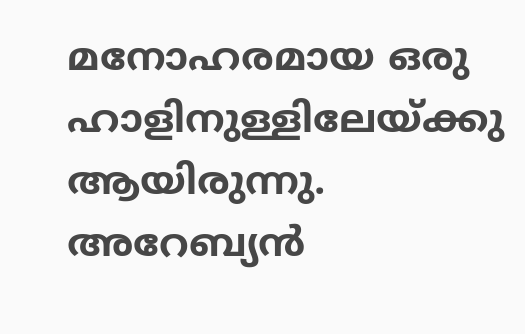മനോഹരമായ ഒരു ഹാളിനുള്ളിലേയ്ക്കു ആയിരുന്നു. അറേബ്യന്‍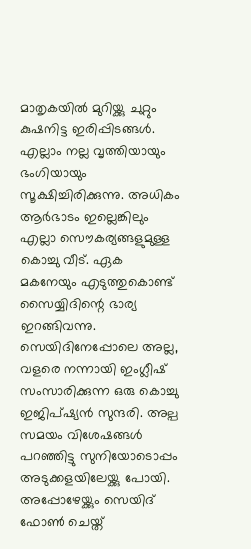മാതൃകയില്‍ മുറിയ്ക്കു ചുറ്റും കുഷനിട്ട ഇരിപ്പിടങ്ങള്‍. എല്ലാം നല്ല വൃത്തിയായും ഭംഗിയായും സൂക്ഷിച്ചിരിക്കുന്നു. അധികം ആര്‍ഭാടം ഇല്ലെങ്കിലും എല്ലാ സൌകര്യങ്ങളുമുള്ള കൊച്ചു വീട്. ഏക മകനേയും എടുത്തുകൊണ്ട് സൈയ്യിദിന്റെ ഭാര്യ ഇറങ്ങിവന്നു. സെയിദിനേപ്പോലെ അല്ല, വളരെ നന്നായി ഇംഗ്ലീഷ് സംസാരിക്കുന്ന ഒരു കൊച്ചു ഇജിപ്ഷ്യന്‍ സുന്ദരി. അല്പ സമയം വിശേഷങ്ങള്‍ പറഞ്ഞിട്ടു സുനിയോടൊപ്പം അടുക്കളയിലേയ്ക്കു പോയി. അപ്പോഴേയ്ക്കും സെയിദ് ഫോണ്‍ ചെയ്ത്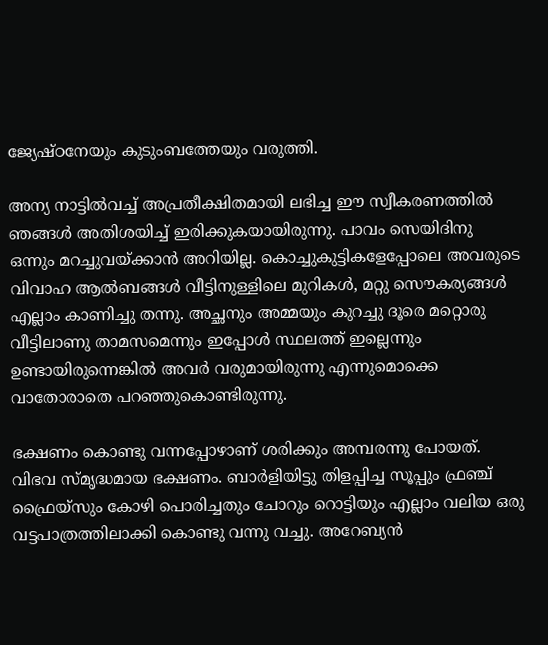ജ്യേഷ്ഠനേയും കുടുംബത്തേയും വരുത്തി.

അന്യ നാട്ടില്‍വച്ച് അപ്രതീക്ഷിതമായി ലഭിച്ച ഈ സ്വീകരണത്തില്‍ ഞങ്ങള്‍ അതിശയിച്ച് ഇരിക്കുകയായിരുന്നു. പാവം സെയിദിനു ഒന്നും മറച്ചുവയ്ക്കാന്‍ അറിയില്ല. കൊച്ചുകുട്ടികളേപ്പോലെ അവരുടെ വിവാഹ ആല്‍ബങ്ങള്‍ വീട്ടിനുള്ളിലെ മുറികള്‍, മറ്റു സൌകര്യങ്ങള്‍ എല്ലാം കാണിച്ചു തന്നു. അച്ഛനും അമ്മയും കുറച്ചു ദൂരെ മറ്റൊരു വീട്ടിലാണു താമസമെന്നും ഇപ്പോള്‍ സ്ഥലത്ത് ഇല്ലെന്നും ഉണ്ടായിരുന്നെങ്കില്‍ അവര്‍ വരുമായിരുന്നു എന്നുമൊക്കെ വാതോരാതെ പറഞ്ഞുകൊണ്ടിരുന്നു.

ഭക്ഷണം കൊണ്ടു വന്നപ്പോഴാണ് ശരിക്കും അമ്പരന്നു പോയത്. വിഭവ സ്മൃദ്ധമായ ഭക്ഷണം. ബാര്‍ളിയിട്ടു തിളപ്പിച്ച സൂപ്പും ഫ്രഞ്ച് ഫ്രൈയ്സും കോഴി പൊരിച്ചതും ചോറും റൊട്ടിയും എല്ലാം വലിയ ഒരു വട്ടപാത്രത്തിലാക്കി കൊണ്ടു വന്നു വച്ചു. അറേബ്യന്‍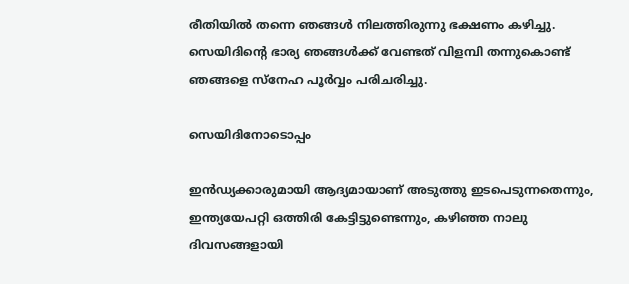രീതിയില്‍ തന്നെ ഞങ്ങള്‍ നിലത്തിരുന്നു ഭക്ഷണം കഴിച്ചു. സെയിദിന്റെ ഭാര്യ ഞങ്ങള്‍ക്ക് വേണ്ടത് വിളമ്പി തന്നുകൊണ്ട് ഞങ്ങളെ സ്നേഹ പൂര്‍വ്വം പരിചരിച്ചു.

സെയിദിനോടൊപ്പം

ഇന്‍ഡ്യക്കാരുമായി ആദ്യമായാണ് അടുത്തു ഇടപെടുന്നതെന്നും, ഇന്ത്യയേപറ്റി ഒത്തിരി കേട്ടിട്ടുണ്ടെന്നും, കഴിഞ്ഞ നാലു ദിവസങ്ങളായി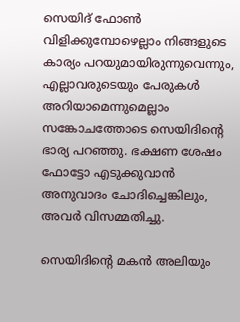സെയിദ് ഫോണ്‍ വിളിക്കുമ്പോഴെല്ലാം നിങ്ങളുടെ കാര്യം പറയുമായിരുന്നുവെന്നും, എല്ലാവരുടെയും പേരുകള്‍ അറിയാമെന്നുമെല്ലാം സങ്കോചത്തോടെ സെയിദിന്റെ ഭാര്യ പറഞ്ഞു. ഭക്ഷണ ശേഷം ഫോട്ടോ എടുക്കുവാന്‍ അനുവാദം ചോദിച്ചെങ്കിലും, അവര്‍ വിസമ്മതിച്ചു.

സെയിദിന്റെ മകന്‍ അലിയും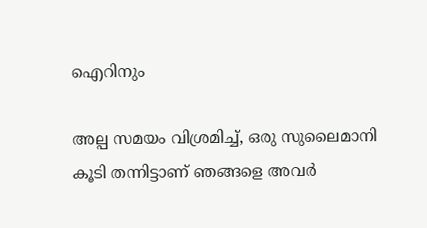ഐറിനും

അല്പ സമയം വിശ്രമിച്ച്, ഒരു സുലൈമാനി കൂടി തന്നിട്ടാണ് ഞങ്ങളെ അവര്‍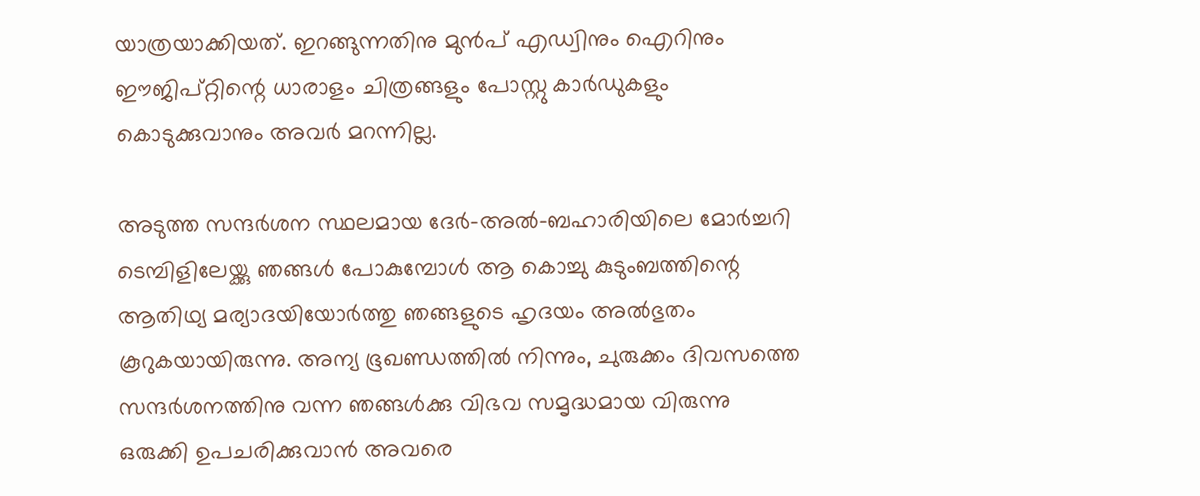യാത്രയാക്കിയത്. ഇറങ്ങുന്നതിനു മുന്‍പ് എഡ്വിനും ഐറിനും ഈജിപ്റ്റിന്റെ ധാരാളം ചിത്രങ്ങളും പോസ്റ്റു കാര്‍ഡുകളും കൊടുക്കുവാനും അവര്‍ മറന്നില്ല.

അടുത്ത സന്ദര്‍ശന സ്ഥലമായ ദേര്‍-അല്‍-ബഹാരിയിലെ മോര്‍ച്ചറി ടെമ്പിളിലേയ്ക്കു ഞങ്ങള്‍ പോകുമ്പോള്‍ ആ കൊച്ചു കുടുംബത്തിന്റെ ആതിഥ്യ മര്യാദയിയോര്‍ത്തു ഞങ്ങളുടെ ഹൃദയം അല്‍ഭുതം കൂറുകയായിരുന്നു. അന്യ ഭൂഖണ്ഡത്തില്‍ നിന്നും, ചുരുക്കം ദിവസത്തെ സന്ദര്‍ശനത്തിനു വന്ന ഞങ്ങള്‍ക്കു വിഭവ സമൃദ്ധമായ വിരുന്നു ഒരുക്കി ഉപചരിക്കുവാന്‍ അവരെ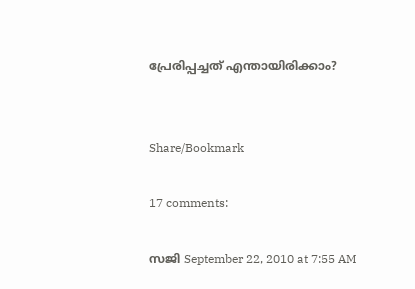പ്രേരിപ്പച്ചത് എന്തായിരിക്കാം?


Share/Bookmark

17 comments:

സജി September 22, 2010 at 7:55 AM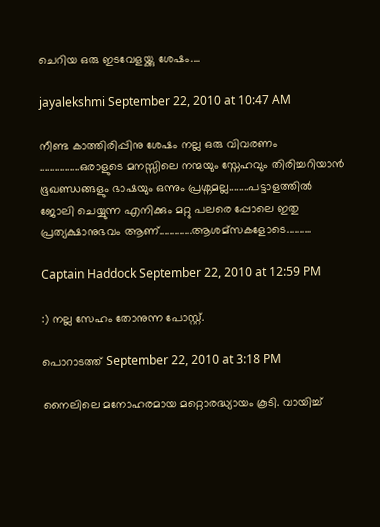ചെറിയ ഒരു ഇടവേളയ്ക്കു ശേഷം....

jayalekshmi September 22, 2010 at 10:47 AM

നീണ്ട കാത്തിരിപ്പിനു ശേഷം നല്ല ഒരു വിവരണം ................ഒരാളുടെ മനസ്സിലെ നന്മയും സ്നേഹവും തിരിച്ചറിയാന്‍ ഭൂഖണ്ഡങ്ങളും ഭാഷയും ഒന്നും പ്രശ്നമല്ല........പട്ടാളത്തില്‍ ജോലി ചെയ്യുന്ന എനിക്കും മറ്റു പലരെ പ്പോലെ ഇതു പ്രത്യക്ഷാനുഭവം ആണ്.............ആശമ്സകളോടെ..........

Captain Haddock September 22, 2010 at 12:59 PM

:) നല്ല സേഹം തോനുന്ന പോസ്റ്റ്‌.

പൊറാടത്ത് September 22, 2010 at 3:18 PM

നൈലിലെ മനോഹരമായ മറ്റൊരദ്ധ്യായം കൂടി. വായിച്ച്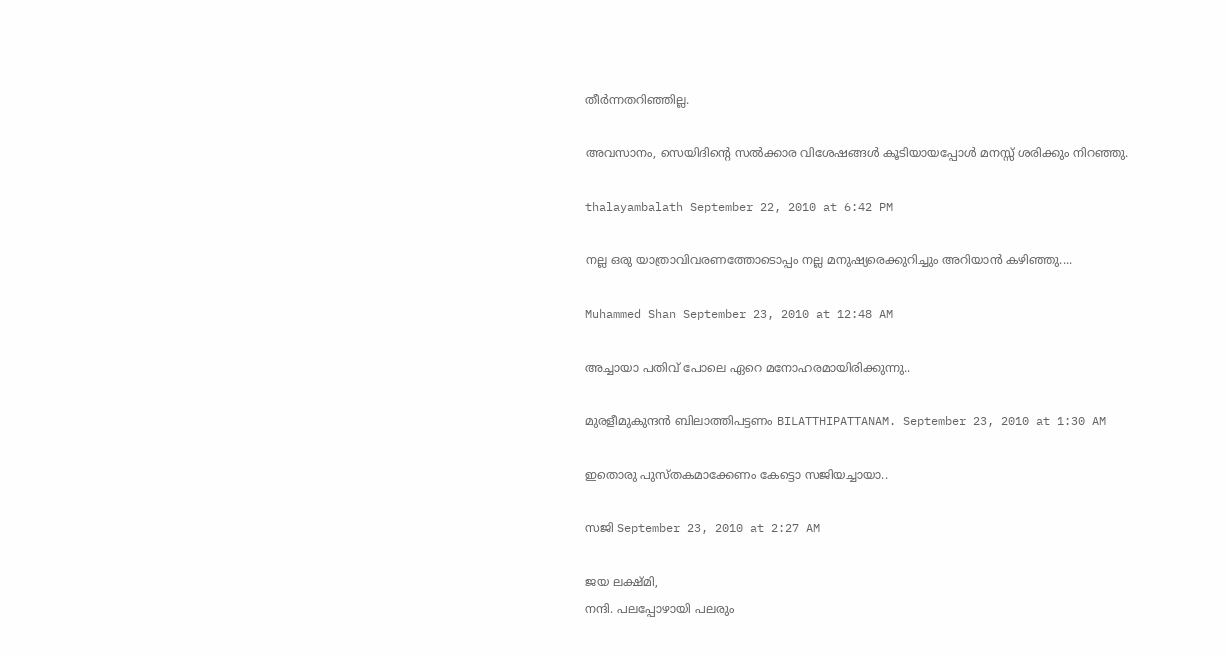തീര്‍ന്നതറിഞ്ഞില്ല.

അവസാനം, സെയിദിന്റെ സല്‍ക്കാര വിശേഷങ്ങള്‍ കൂടിയായപ്പോള്‍ മനസ്സ് ശരിക്കും നിറഞ്ഞു.

thalayambalath September 22, 2010 at 6:42 PM

നല്ല ഒരു യാത്രാവിവരണത്തോടൊപ്പം നല്ല മനുഷ്യരെക്കുറിച്ചും അറിയാന്‍ കഴിഞ്ഞു....

Muhammed Shan September 23, 2010 at 12:48 AM

അച്ചായാ പതിവ് പോലെ ഏറെ മനോഹരമായിരിക്കുന്നു..

മുരളീമുകുന്ദൻ ബിലാത്തിപട്ടണം BILATTHIPATTANAM. September 23, 2010 at 1:30 AM

ഇതൊരു പുസ്തകമാക്കേണം കേട്ടൊ സജിയച്ചായാ..

സജി September 23, 2010 at 2:27 AM

ജയ ലക്ഷ്മി,
നന്ദി. പലപ്പോഴായി പലരും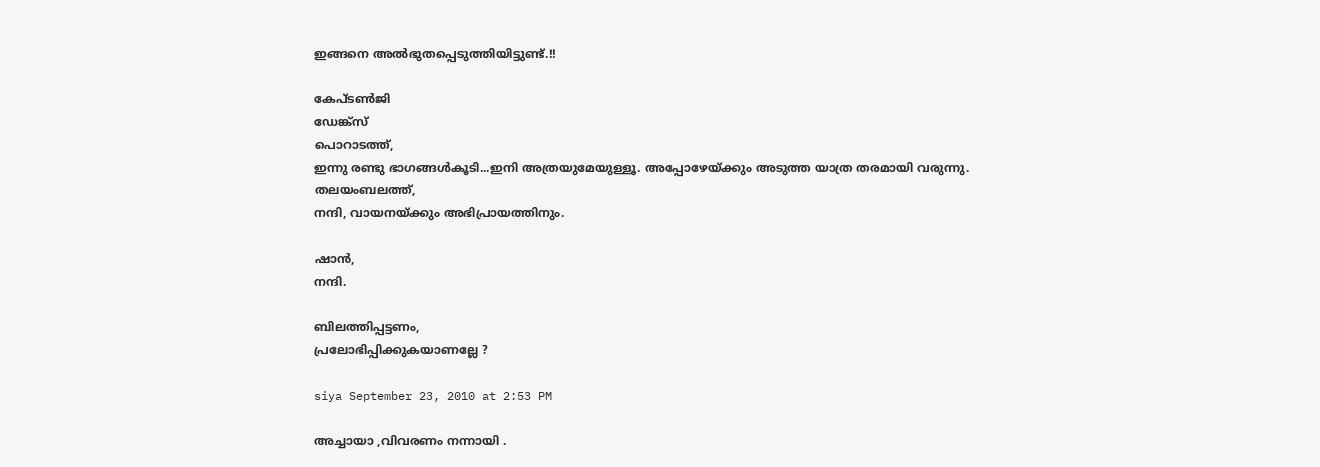ഇങ്ങനെ അല്‍ഭുതപ്പെടുത്തിയിട്ടുണ്ട്.!!

കേപ്ടണ്‍ജി
ഡേങ്ക്സ്
പൊറാടത്ത്,
ഇന്നു രണ്ടു ഭാഗങ്ങള്‍കൂടി...ഇനി അത്രയുമേയുള്ളൂ. അപ്പോഴേയ്ക്കും അടുത്ത യാത്ര തരമായി വരുന്നു.
തലയംബലത്ത്,
നന്ദി, വായനയ്ക്കും അഭിപ്രായത്തിനും.

ഷാന്‍,
നന്ദി.

ബിലത്തിപ്പട്ടണം,
പ്രലോഭിപ്പിക്കുകയാണല്ലേ ?

siya September 23, 2010 at 2:53 PM

അച്ചായാ ,വിവരണം നന്നായി .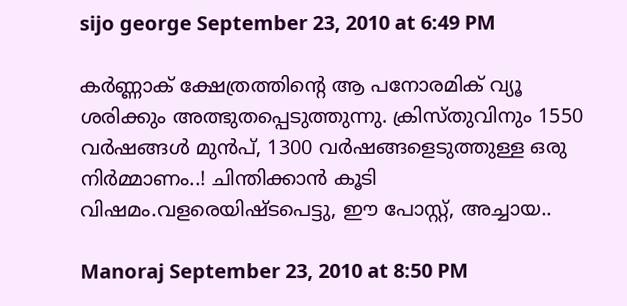sijo george September 23, 2010 at 6:49 PM

കർണ്ണാക് ക്ഷേത്രത്തിന്റെ ആ പനോരമിക് വ്യൂ ശരിക്കും അത്ഭുതപ്പെടുത്തുന്നു. ക്രിസ്തുവിനും 1550 വർഷങ്ങൾ മുൻപ്, 1300 വർഷങ്ങളെടുത്തുള്ള ഒരു നിർമ്മാണം..! ചിന്തിക്കാൻ കൂടി വിഷമം.വളരെയിഷ്ടപെട്ടു, ഈ പോസ്റ്റ്, അച്ചായ..

Manoraj September 23, 2010 at 8:50 PM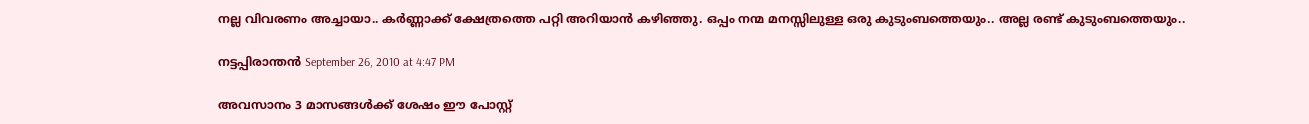നല്ല വിവരണം അച്ചായാ.. കര്‍ണ്ണാക്ക് ക്ഷേത്രത്തെ പറ്റി അറിയാന്‍ കഴിഞ്ഞു. ഒപ്പം നന്മ മനസ്സിലുള്ള ഒരു കുടുംബത്തെയും.. അല്ല രണ്ട് കുടുംബത്തെയും..

നട്ടപ്പിരാന്തന്‍ September 26, 2010 at 4:47 PM

അവസാനം 3 മാസങ്ങള്‍ക്ക് ശേഷം ഈ പോസ്റ്റ്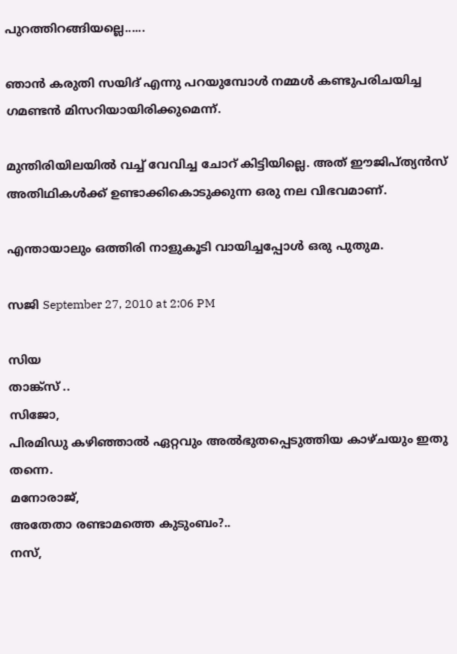പുറത്തിറങ്ങിയല്ലെ......

ഞാന്‍ കരുതി സയിദ് എന്നു പറയുമ്പോള്‍ നമ്മള്‍ കണ്ടുപരിചയിച്ച ഗമണ്ടന്‍ മിസറിയായിരിക്കുമെന്ന്.

മുന്തിരിയിലയില്‍ വച്ച് വേവിച്ച ചോറ് കിട്ടിയില്ലെ. അത് ഈജിപ്ത്യന്‍സ് അതിഥികള്‍ക്ക് ഉണ്ടാക്കികൊടുക്കുന്ന ഒരു നല വിഭവമാണ്.

എന്തായാലും ഒത്തിരി നാളുകൂടി വായിച്ചപ്പോള്‍ ഒരു പുതുമ.

സജി September 27, 2010 at 2:06 PM

സിയ
താങ്ക്സ് ..
സിജോ,
പിരമിഡു കഴിഞ്ഞാല്‍ ഏറ്റവും അല്‍ഭുതപ്പെടുത്തിയ കാഴ്ചയും ഇതു തന്നെ.
മനോരാജ്,
അതേതാ രണ്ടാമത്തെ കുടുംബം?..
നസ്,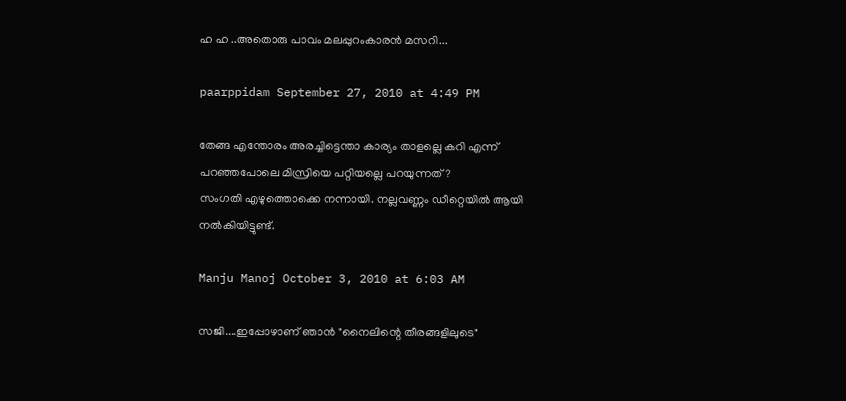ഹ ഹ ..അതൊരു പാവം മലപ്പുറംകാരന്‍ മസറി...

paarppidam September 27, 2010 at 4:49 PM

തേങ്ങ എന്തോരം അരച്ചിട്ടെന്താ കാര്യം താളല്ലെ കറി എന്ന് പറഞ്ഞപോലെ മിസ്രിയെ പറ്റിയല്ലെ പറയുന്നത്?
സംഗതി എഴുത്തൊക്കെ നന്നായി. നല്ലവണ്ണം ഡീറ്റെയില്‍ ആയി നല്‍കിയിട്ടുണ്ട്.

Manju Manoj October 3, 2010 at 6:03 AM

സജി....ഇപ്പോഴാണ്‌ ഞാന്‍ "നൈലിന്റെ തീരങ്ങളിലുടെ"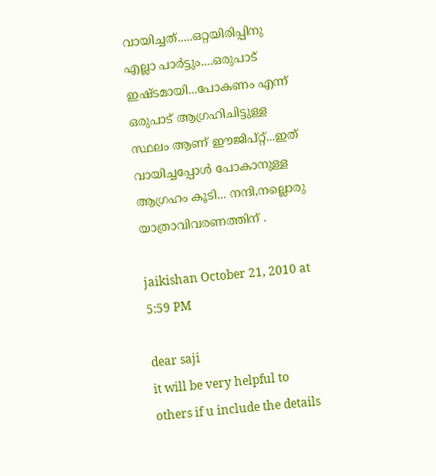വായിച്ചത്.....ഒറ്റയിരിപ്പിനു എല്ലാ പാര്‍ട്ടും....ഒരുപാട് ഇഷ്ടമായി...പോകണം എന്ന് ഒരുപാട് ആഗ്രഹിചിട്ടുള്ള സ്ഥലം ആണ് ഈജിപ്റ്റ്‌...ഇത് വായിച്ചപ്പോള്‍ പോകാനുള്ള ആഗ്രഹം കൂടി... നന്ദി,നല്ലൊരു യാത്രാവിവരണത്തിന് .

jaikishan October 21, 2010 at 5:59 PM

dear saji
it will be very helpful to others if u include the details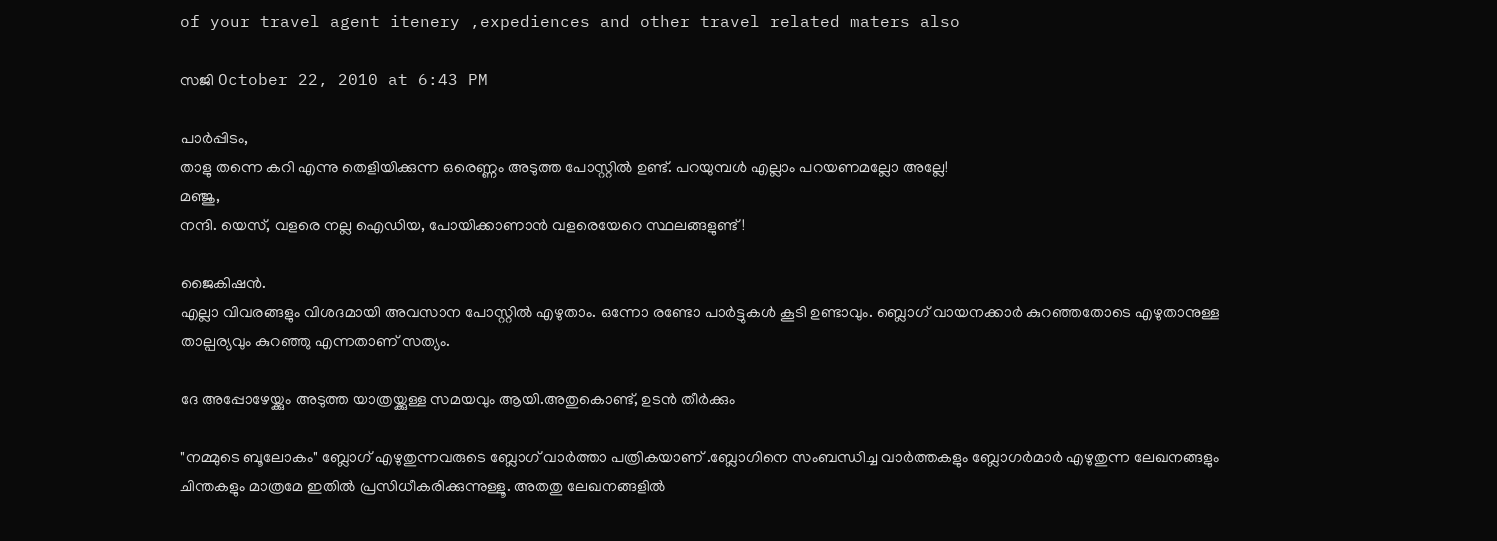of your travel agent itenery ,expediences and other travel related maters also

സജി October 22, 2010 at 6:43 PM

പാര്‍പ്പിടം,
താളു തന്നെ കറി എന്നു തെളിയിക്കുന്ന ഒരെണ്ണം അടുത്ത പോസ്റ്റില്‍ ഉണ്ട്. പറയുമ്പള്‍ എല്ലാം പറയണമല്ലോ അല്ലേ!
മഞ്ജു,
നന്ദി. യെസ്, വളരെ നല്ല ഐഡിയ, പോയിക്കാണാന്‍ വളരെയേറെ സ്ഥലങ്ങളുണ്ട്!

ജൈകിഷന്‍.
എല്ലാ വിവരങ്ങളും വിശദമായി അവസാന പോസ്റ്റില്‍ എഴുതാം. ഒന്നോ രണ്ടോ പാര്‍ട്ടുകള്‍ കൂടി ഉണ്ടാവും. ബ്ലൊഗ് വായനക്കാര്‍ കുറഞ്ഞതോടെ എഴുതാനുള്ള താല്പര്യവും കുറഞ്ഞു എന്നതാണ് സത്യം.

ദേ അപ്പോഴേയ്ക്കും അടുത്ത യാത്രയ്ക്കുള്ള സമയവും ആയി.അതുകൊണ്ട്, ഉടന്‍ തീര്‍ക്കും

"നമ്മുടെ ബൂലോകം" ബ്ലോഗ്‌ എഴുതുന്നവരുടെ ബ്ലോഗ്‌ വാര്‍ത്താ പത്രികയാണ് .ബ്ലോഗിനെ സംബന്ധിച്ച വാര്‍ത്തകളും ബ്ലോഗര്‍മാര്‍ എഴുതുന്ന ലേഖനങ്ങളും ചിന്തകളും മാത്രമേ ഇതില്‍ പ്രസിധീകരിക്കുന്നുള്ളൂ. അതതു ലേഖനങ്ങളില്‍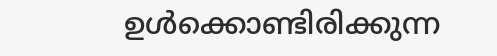ഉള്‍ക്കൊണ്ടിരിക്കുന്ന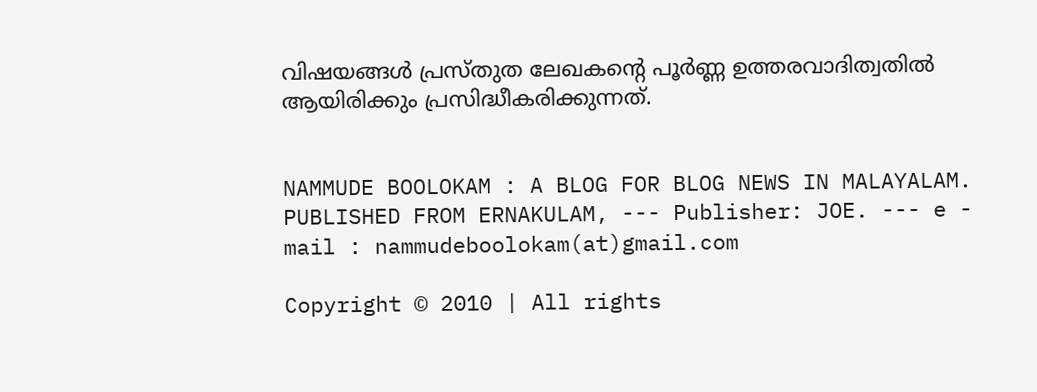വിഷയങ്ങള്‍ പ്രസ്തുത ലേഖകന്റെ പൂര്‍ണ്ണ ഉത്തരവാദിത്വതില്‍ ആയിരിക്കും പ്രസിദ്ധീകരിക്കുന്നത്.


NAMMUDE BOOLOKAM : A BLOG FOR BLOG NEWS IN MALAYALAM. PUBLISHED FROM ERNAKULAM, --- Publisher: JOE. --- e - mail : nammudeboolokam(at)gmail.com

Copyright © 2010 | All rights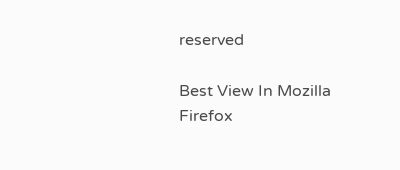reserved

Best View In Mozilla Firefox